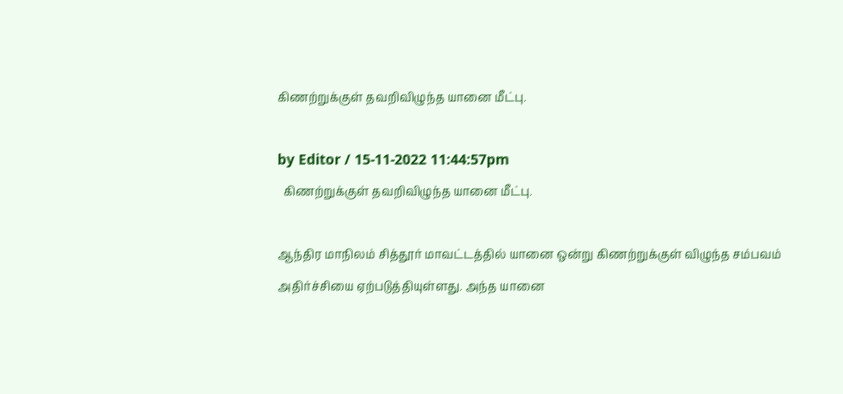கிணற்றுக்குள் தவறிவிழுந்த யானை மீட்பு.

by Editor / 15-11-2022 11:44:57pm
  கிணற்றுக்குள் தவறிவிழுந்த யானை மீட்பு.

ஆந்திர மாநிலம் சித்தூர் மாவட்டத்தில் யானை ஒன்று கிணற்றுக்குள் விழுந்த சம்பவம் அதிர்ச்சியை ஏற்படுத்தியுள்ளது. அந்த யானை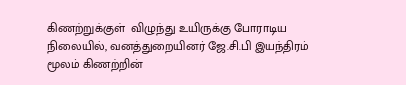கிணற்றுக்குள்  விழுந்து உயிருக்கு போராடிய நிலையில், வனத்துறையினர் ஜே.சி.பி இயந்திரம் மூலம் கிணற்றின்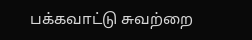பக்கவாட்டு சுவற்றை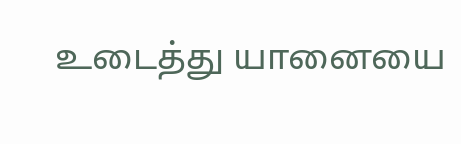உடைத்து யானையை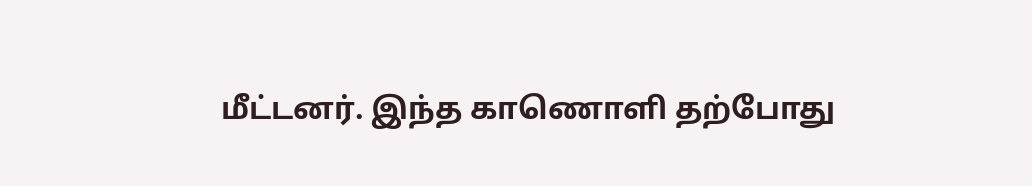மீட்டனர். இந்த காணொளி தற்போது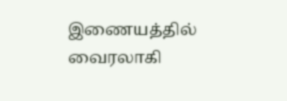இணையத்தில் வைரலாகி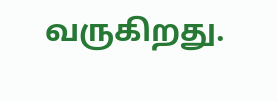வருகிறது.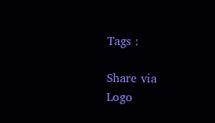Tags :

Share via
Logo